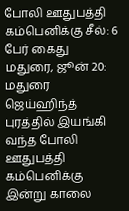போலி ஊதுபத்தி கம்பெனிக்கு சீல்: 6 பேர் கைது
மதுரை, ஜூன் 20: மதுரை ஜெய்ஹிந்த் புரத்தில் இயங்கி வந்த போலி ஊதுபத்தி கம்பெனிக்கு இன்று காலை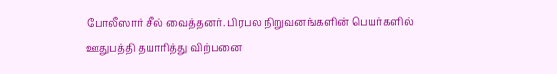போலீஸார் சீல் வைத்தனர். பிரபல நிறுவனங்களின் பெயர்களில் ஊதுபத்தி தயாரித்து விற்பனை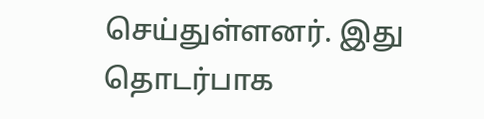செய்துள்ளனர். இது தொடர்பாக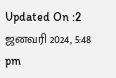Updated On :2 ஜனவரி 2024, 5:48 pm